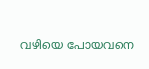വഴിയെ പോയവനെ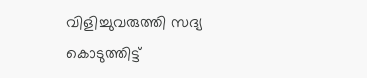വിളിച്ചുവരുത്തി സദ്യ കൊടുത്തിട്ട്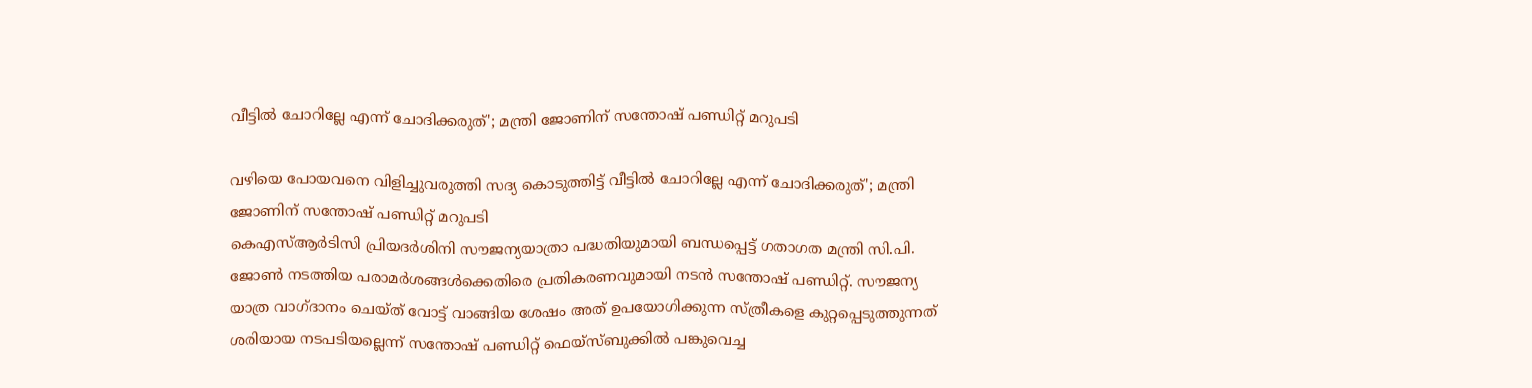വീട്ടില്‍ ചോറില്ലേ എന്ന് ചോദിക്കരുത്'; മന്ത്രി ജോണിന് സന്തോഷ് പണ്ഡിറ്റ് മറുപടി

വഴിയെ പോയവനെ വിളിച്ചുവരുത്തി സദ്യ കൊടുത്തിട്ട് വീട്ടില്‍ ചോറില്ലേ എന്ന് ചോദിക്കരുത്'; മന്ത്രി ജോണിന് സന്തോഷ് പണ്ഡിറ്റ് മറുപടി
കെഎസ്ആര്‍ടിസി പ്രിയദര്‍ശിനി സൗജന്യയാത്രാ പദ്ധതിയുമായി ബന്ധപ്പെട്ട് ഗതാഗത മന്ത്രി സി.പി. ജോണ്‍ നടത്തിയ പരാമര്‍ശങ്ങള്‍ക്കെതിരെ പ്രതികരണവുമായി നടന്‍ സന്തോഷ് പണ്ഡിറ്റ്. സൗജന്യ യാത്ര വാഗ്ദാനം ചെയ്ത് വോട്ട് വാങ്ങിയ ശേഷം അത് ഉപയോഗിക്കുന്ന സ്ത്രീകളെ കുറ്റപ്പെടുത്തുന്നത് ശരിയായ നടപടിയല്ലെന്ന് സന്തോഷ് പണ്ഡിറ്റ് ഫെയ്സ്ബുക്കില്‍ പങ്കുവെച്ച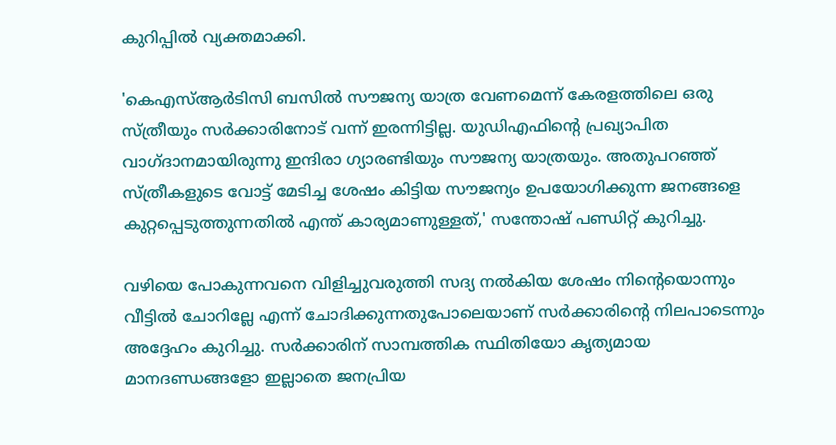കുറിപ്പില്‍ വ്യക്തമാക്കി.

'കെഎസ്ആര്‍ടിസി ബസില്‍ സൗജന്യ യാത്ര വേണമെന്ന് കേരളത്തിലെ ഒരു സ്ത്രീയും സര്‍ക്കാരിനോട് വന്ന് ഇരന്നിട്ടില്ല. യുഡിഎഫിന്റെ പ്രഖ്യാപിത വാഗ്ദാനമായിരുന്നു ഇന്ദിരാ ഗ്യാരണ്ടിയും സൗജന്യ യാത്രയും. അതുപറഞ്ഞ് സ്ത്രീകളുടെ വോട്ട് മേടിച്ച ശേഷം കിട്ടിയ സൗജന്യം ഉപയോഗിക്കുന്ന ജനങ്ങളെ കുറ്റപ്പെടുത്തുന്നതില്‍ എന്ത് കാര്യമാണുള്ളത്,' സന്തോഷ് പണ്ഡിറ്റ് കുറിച്ചു.

വഴിയെ പോകുന്നവനെ വിളിച്ചുവരുത്തി സദ്യ നല്‍കിയ ശേഷം നിന്റെയൊന്നും വീട്ടില്‍ ചോറില്ലേ എന്ന് ചോദിക്കുന്നതുപോലെയാണ് സര്‍ക്കാരിന്റെ നിലപാടെന്നും അദ്ദേഹം കുറിച്ചു. സര്‍ക്കാരിന് സാമ്പത്തിക സ്ഥിതിയോ കൃത്യമായ മാനദണ്ഡങ്ങളോ ഇല്ലാതെ ജനപ്രിയ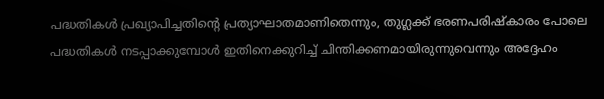പദ്ധതികള്‍ പ്രഖ്യാപിച്ചതിന്റെ പ്രത്യാഘാതമാണിതെന്നും, തുഗ്ലക്ക് ഭരണപരിഷ്‌കാരം പോലെ പദ്ധതികള്‍ നടപ്പാക്കുമ്പോള്‍ ഇതിനെക്കുറിച്ച് ചിന്തിക്കണമായിരുന്നുവെന്നും അദ്ദേഹം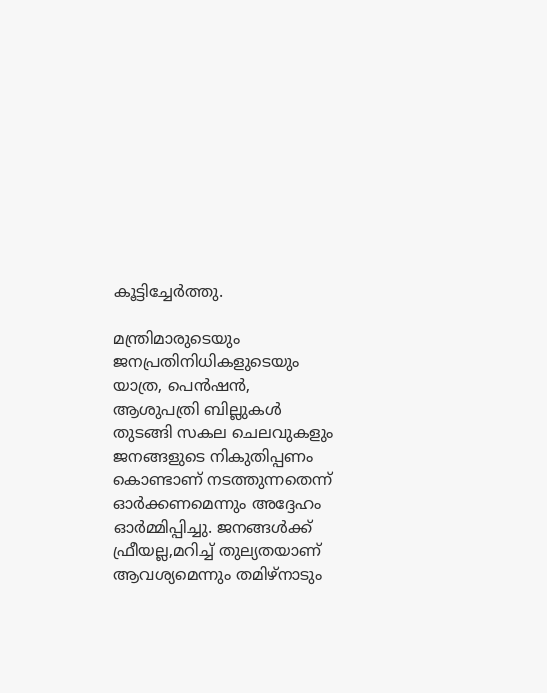കൂട്ടിച്ചേര്‍ത്തു.

മന്ത്രിമാരുടെയും ജനപ്രതിനിധികളുടെയും യാത്ര, പെന്‍ഷന്‍, ആശുപത്രി ബില്ലുകള്‍ തുടങ്ങി സകല ചെലവുകളും ജനങ്ങളുടെ നികുതിപ്പണം കൊണ്ടാണ് നടത്തുന്നതെന്ന് ഓര്‍ക്കണമെന്നും അദ്ദേഹം ഓര്‍മ്മിപ്പിച്ചു. ജനങ്ങള്‍ക്ക് ഫ്രീയല്ല,മറിച്ച് തുല്യതയാണ് ആവശ്യമെന്നും തമിഴ്നാടും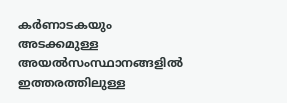കര്‍ണാടകയും അടക്കമുള്ള അയല്‍സംസ്ഥാനങ്ങളില്‍ ഇത്തരത്തിലുള്ള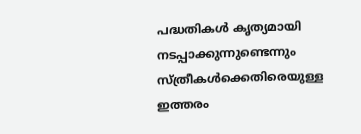പദ്ധതികള്‍ കൃത്യമായി നടപ്പാക്കുന്നുണ്ടെന്നും സ്ത്രീകള്‍ക്കെതിരെയുള്ള ഇത്തരം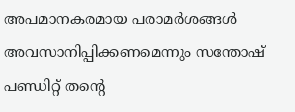അപമാനകരമായ പരാമര്‍ശങ്ങള്‍ അവസാനിപ്പിക്കണമെന്നും സന്തോഷ് പണ്ഡിറ്റ് തന്റെ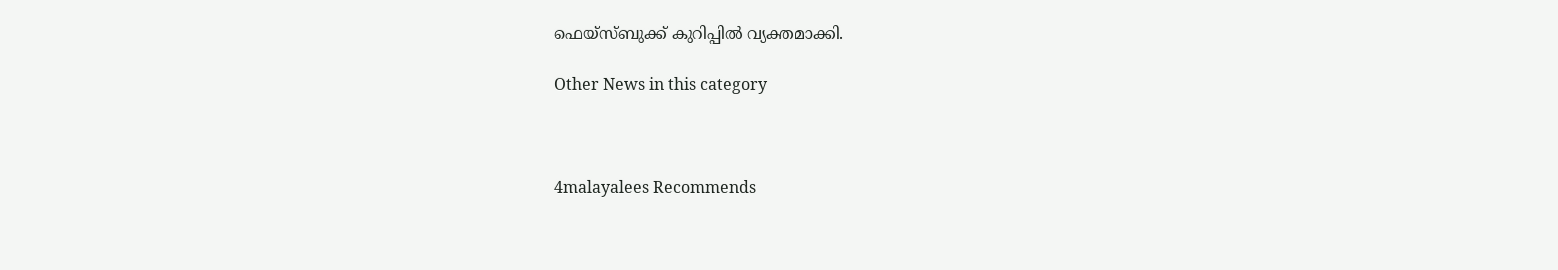ഫെയ്സ്ബുക്ക് കുറിപ്പില്‍ വ്യക്തമാക്കി.

Other News in this category



4malayalees Recommends